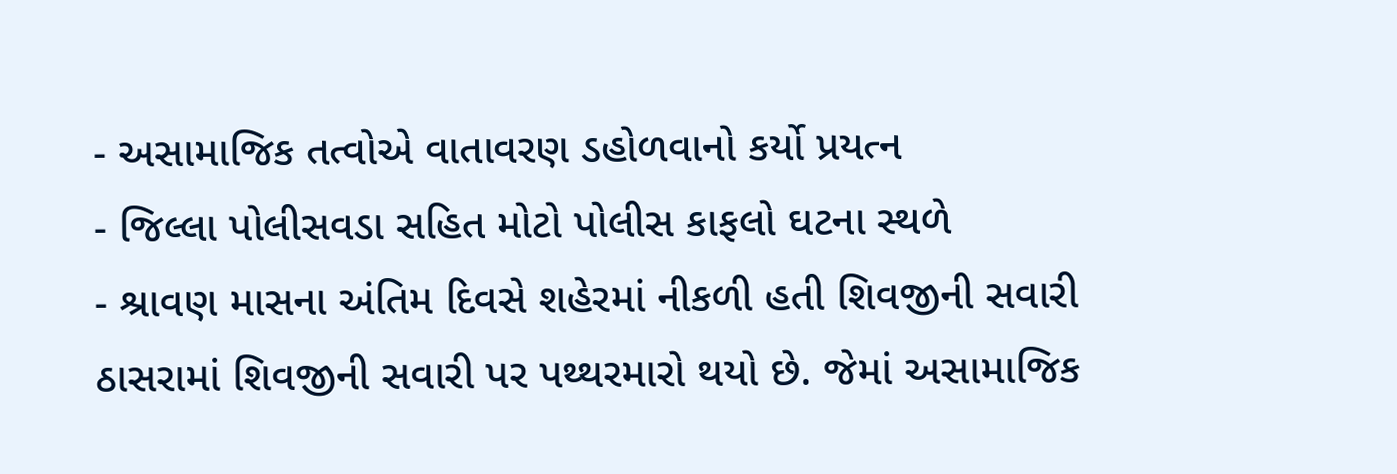- અસામાજિક તત્વોએ વાતાવરણ ડહોળવાનો કર્યો પ્રયત્ન
- જિલ્લા પોલીસવડા સહિત મોટો પોલીસ કાફલો ઘટના સ્થળે
- શ્રાવણ માસના અંતિમ દિવસે શહેરમાં નીકળી હતી શિવજીની સવારી
ઠાસરામાં શિવજીની સવારી પર પથ્થરમારો થયો છે. જેમાં અસામાજિક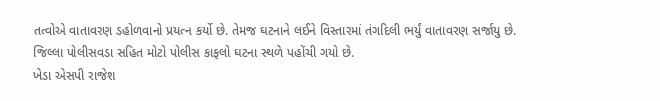તત્વોએ વાતાવરણ ડહોળવાનો પ્રયત્ન કર્યો છે. તેમજ ઘટનાને લઈને વિસ્તારમાં તંગદિલી ભર્યું વાતાવરણ સર્જાયુ છે. જિલ્લા પોલીસવડા સહિત મોટો પોલીસ કાફલો ઘટના સ્થળે પહોંચી ગયો છે.
ખેડા એસપી રાજેશ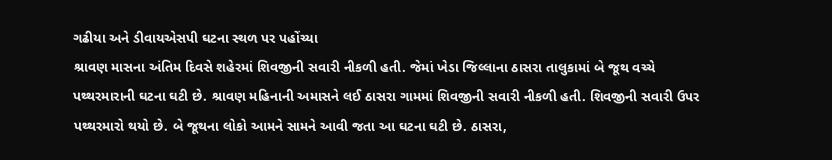ગઢીયા અને ડીવાયએસપી ઘટના સ્થળ પર પહોંચ્યા
શ્રાવણ માસના અંતિમ દિવસે શહેરમાં શિવજીની સવારી નીકળી હતી. જેમાં ખેડા જિલ્લાના ઠાસરા તાલુકામાં બે જૂથ વચ્ચે પથ્થરમારાની ઘટના ઘટી છે. શ્રાવણ મહિનાની અમાસને લઈ ઠાસરા ગામમાં શિવજીની સવારી નીકળી હતી. શિવજીની સવારી ઉપર પથ્થરમારો થયો છે. બે જૂથના લોકો આમને સામને આવી જતા આ ઘટના ઘટી છે. ઠાસરા,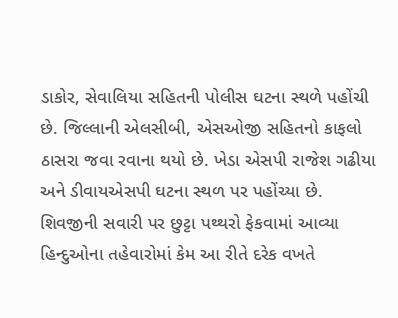ડાકોર, સેવાલિયા સહિતની પોલીસ ઘટના સ્થળે પહોંચી છે. જિલ્લાની એલસીબી, એસઓજી સહિતનો કાફલો ઠાસરા જવા રવાના થયો છે. ખેડા એસપી રાજેશ ગઢીયા અને ડીવાયએસપી ઘટના સ્થળ પર પહોંચ્યા છે.
શિવજીની સવારી પર છુટ્ટા પથ્થરો ફેકવામાં આવ્યા
હિન્દુઓના તહેવારોમાં કેમ આ રીતે દરેક વખતે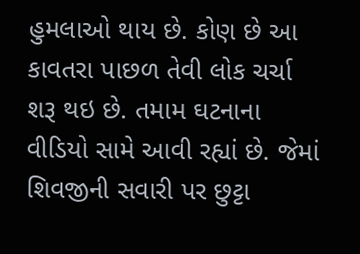હુમલાઓ થાય છે. કોણ છે આ કાવતરા પાછળ તેવી લોક ચર્ચા શરૂ થઇ છે. તમામ ઘટનાના વીડિયો સામે આવી રહ્યાં છે. જેમાં શિવજીની સવારી પર છુટ્ટા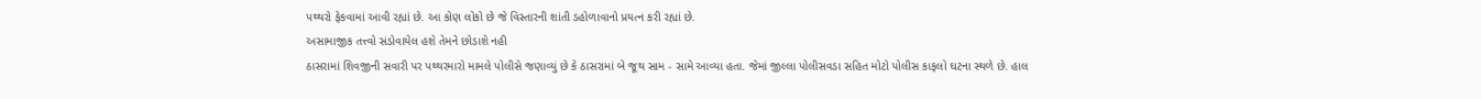પથ્થરો ફેકવામાં આવી રહ્યાં છે. આ કોણ લોકો છે જે વિસ્તારની શાંતી ડહોળાવાનો પ્રયત્ન કરી રહ્યાં છે.
અસામાજીક તત્ત્વો સંડોવાયેલ હશે તેમને છોડાશે નહી
ઠાસરામાં શિવજીની સવારી પર પથ્થરમારો મામલે પોલીસે જણાવ્યું છે કે ઠાસરામાં બે જૂથ સામ - સામે આવ્યા હતા. જેમાં જીલ્લા પોલીસવડા સહિત મોટો પોલીસ કાફલો ઘટના સ્થળે છે. હાલ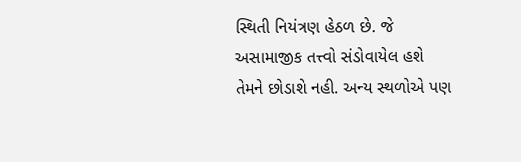સ્થિતી નિયંત્રણ હેઠળ છે. જે અસામાજીક તત્ત્વો સંડોવાયેલ હશે તેમને છોડાશે નહી. અન્ય સ્થળોએ પણ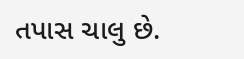તપાસ ચાલુ છે.